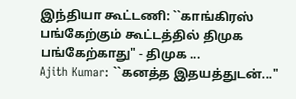இந்தியா கூட்டணி: ``காங்கிரஸ் பங்கேற்கும் கூட்டத்தில் திமுக பங்கேற்காது" - திமுக ...
Ajith Kumar: ``கனத்த இதயத்துடன்..."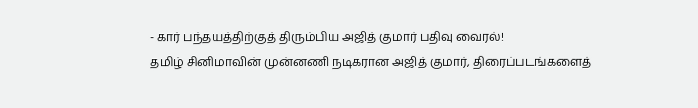- கார் பந்தயத்திற்குத் திரும்பிய அஜித் குமார் பதிவு வைரல்!
தமிழ் சினிமாவின் முன்னணி நடிகரான அஜித் குமார், திரைப்படங்களைத்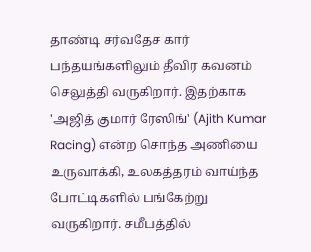தாண்டி சர்வதேச கார் பந்தயங்களிலும் தீவிர கவனம் செலுத்தி வருகிறார். இதற்காக 'அஜித் குமார் ரேஸிங்' (Ajith Kumar Racing) என்ற சொந்த அணியை உருவாக்கி, உலகத்தரம் வாய்ந்த போட்டிகளில் பங்கேற்று வருகிறார். சமீபத்தில்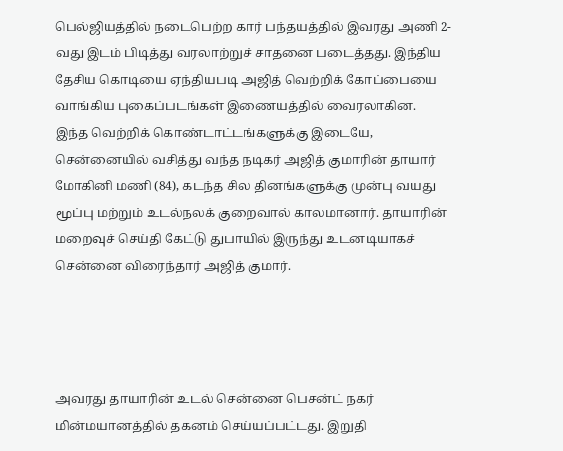பெல்ஜியத்தில் நடைபெற்ற கார் பந்தயத்தில் இவரது அணி 2-வது இடம் பிடித்து வரலாற்றுச் சாதனை படைத்தது. இந்திய தேசிய கொடியை ஏந்தியபடி அஜித் வெற்றிக் கோப்பையை வாங்கிய புகைப்படங்கள் இணையத்தில் வைரலாகின.
இந்த வெற்றிக் கொண்டாட்டங்களுக்கு இடையே, சென்னையில் வசித்து வந்த நடிகர் அஜித் குமாரின் தாயார் மோகினி மணி (84), கடந்த சில தினங்களுக்கு முன்பு வயது மூப்பு மற்றும் உடல்நலக் குறைவால் காலமானார். தாயாரின் மறைவுச் செய்தி கேட்டு துபாயில் இருந்து உடனடியாகச் சென்னை விரைந்தார் அஜித் குமார்.




அவரது தாயாரின் உடல் சென்னை பெசன்ட் நகர் மின்மயானத்தில் தகனம் செய்யப்பட்டது. இறுதி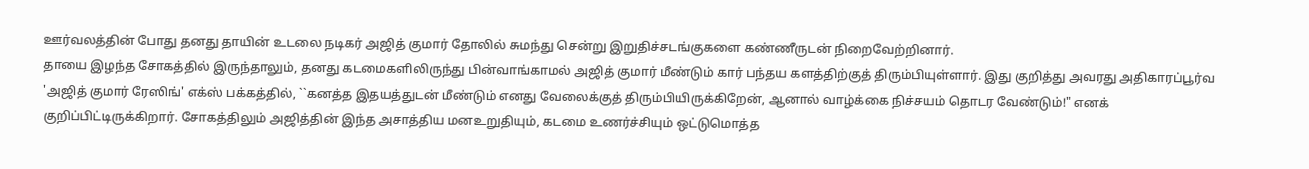ஊர்வலத்தின் போது தனது தாயின் உடலை நடிகர் அஜித் குமார் தோலில் சுமந்து சென்று இறுதிச்சடங்குகளை கண்ணீருடன் நிறைவேற்றினார்.
தாயை இழந்த சோகத்தில் இருந்தாலும், தனது கடமைகளிலிருந்து பின்வாங்காமல் அஜித் குமார் மீண்டும் கார் பந்தய களத்திற்குத் திரும்பியுள்ளார். இது குறித்து அவரது அதிகாரப்பூர்வ 'அஜித் குமார் ரேஸிங்' எக்ஸ் பக்கத்தில், ``கனத்த இதயத்துடன் மீண்டும் எனது வேலைக்குத் திரும்பியிருக்கிறேன், ஆனால் வாழ்க்கை நிச்சயம் தொடர வேண்டும்!" எனக் குறிப்பிட்டிருக்கிறார். சோகத்திலும் அஜித்தின் இந்த அசாத்திய மனஉறுதியும், கடமை உணர்ச்சியும் ஒட்டுமொத்த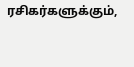ரசிகர்களுக்கும்,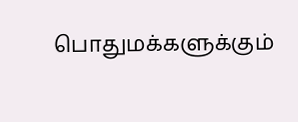பொதுமக்களுக்கும்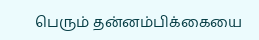பெரும் தன்னம்பிக்கையை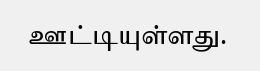ஊட்டியுள்ளது.